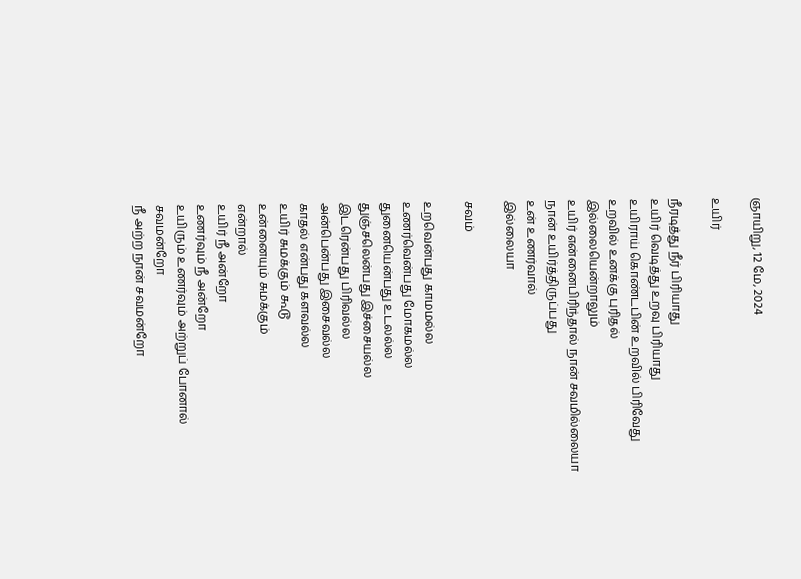ஞாயிறு, 12 மே, 2024

உயிர்

நீரடித்து நீர் பிரியாது
உயிர் வெடித்து உறவு பிரியாது
உயிராய் கொண்டபின் உறவில் பிரிவேது
உறவில் உனக்கு புரிதல்
இல்லையென்றாலும்
உயிர் என்னைபிரிந்தால் நான் சவமில்லையா
நான் உயிர்த்திருப்பது
உன் உணர்வால்
இல்லையா

சவம்

உறவென்பது காமமல்ல
உணர்வென்பது மோகமல்ல
துனையென்பது உடலல்ல
துஞ்சலென்பது இச்சையல்ல
இடரென்பது பிரிவல்ல
அன்பென்பது இசைவல்ல
காதல் என்பது களவல்ல
உயிர் சுமக்கும் கூடூ
உன்னையும் சுமக்கும்
என்றால்
உயிர் நீ அன்றோ
உணர்வும் நீ அன்றோ
உயிரும் உணர்வும் அற்றுப் போனால்
சவமன்றோ
நீ அற்ற நான் சவமன்றோ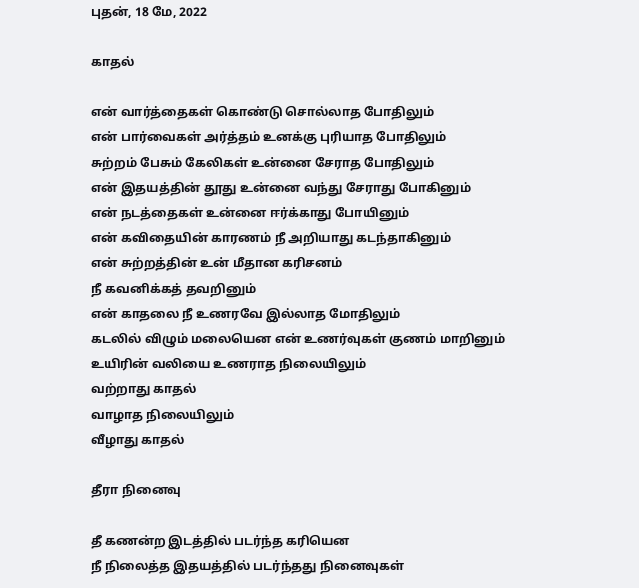புதன், 18 மே, 2022

காதல்

என் வார்த்தைகள் கொண்டு சொல்லாத போதிலும்
என் பார்வைகள் அர்த்தம் உனக்கு புரியாத போதிலும்
சுற்றம் பேசும் கேலிகள் உன்னை சேராத போதிலும்
என் இதயத்தின் தூது உன்னை வந்து சேராது போகினும்
என் நடத்தைகள் உன்னை ஈர்க்காது போயினும்
என் கவிதையின் காரணம் நீ அறியாது கடந்தாகினும்
என் சுற்றத்தின் உன் மீதான கரிசனம்
நீ கவனிக்கத் தவறினும்
என் காதலை நீ உணரவே இல்லாத மோதிலும்
கடலில் விழும் மலையென என் உணர்வுகள் குணம் மாறினும்
உயிரின் வலியை உணராத நிலையிலும்
வற்றாது காதல்
வாழாத நிலையிலும்
வீழாது காதல்

தீரா நினைவு

தீ கணன்ற இடத்தில் படர்ந்த கரியென
நீ நிலைத்த இதயத்தில் படர்ந்தது நினைவுகள்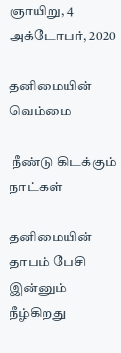ஞாயிறு, 4 அக்டோபர், 2020

தனிமையின் வெம்மை

 நீண்டு கிடக்கும் நாட்கள்

தனிமையின் தாபம் பேசி இன்னும் நீழ்கிறது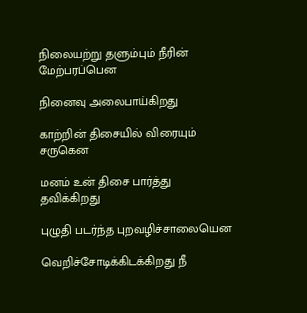நிலையற்று தளும்பும் நீரின் மேற்பரப்பென

நினைவு அலைபாய்கிறது

காற்றின் திசையில் விரையும் சருகென

மனம் உன் திசை பார்த்து தவிக்கிறது

புழுதி படர்ந்த புறவழிச்சாலையென

வெறிச்சோடிக்கிடக்கிறது நீ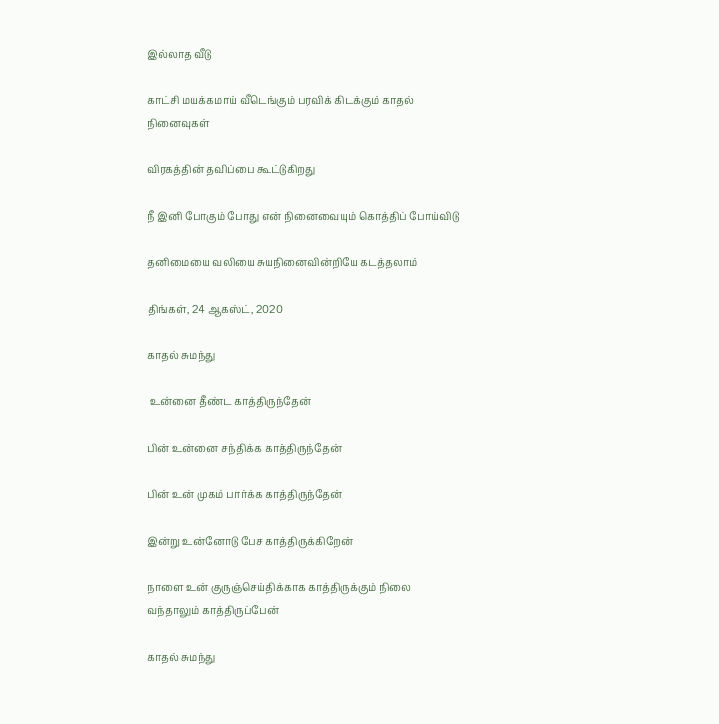இல்லாத வீடு

காட்சி மயக்கமாய் வீடெங்கும் பரவிக் கிடக்கும் காதல் நினைவுகள்

விரகத்தின் தவிப்பை கூட்டுகிறது

நீ இனி போகும் போது என் நினைவையும் கொத்திப் போய்விடு

தனிமையை வலியை சுயநினைவின்றியே கடத்தலாம்

திங்கள், 24 ஆகஸ்ட், 2020

காதல் சுமந்து

 உன்னை தீண்ட காத்திருந்தேன்

பின் உன்னை சந்திக்க காத்திருந்தேன்

பின் உன் முகம் பார்க்க காத்திருந்தேன்

இன்று உன்னோடு பேச காத்திருக்கிறேன்

நாளை உன் குருஞ்செய்திக்காக காத்திருக்கும் நிலை வந்தாலும் காத்திருப்பேன்

காதல் சுமந்து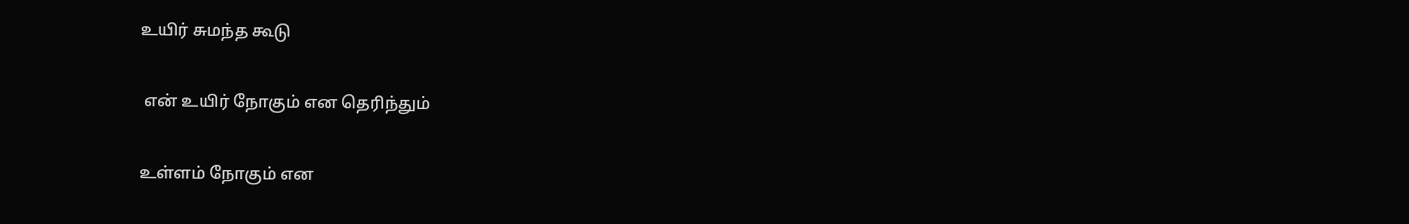உயிர் சுமந்த கூடு

 என் உயிர் நோகும் என தெரிந்தும்

உள்ளம் நோகும் என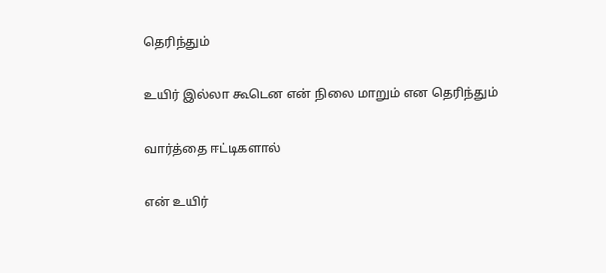தெரிந்தும்

உயிர் இல்லா கூடென என் நிலை மாறும் என தெரிந்தும்

வார்த்தை ஈட்டிகளால்

என் உயிர்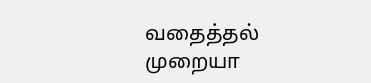வதைத்தல் முறையா